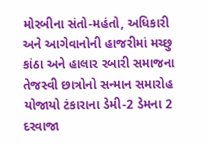મોરબીના સંતો-મહંતો, અધિકારી અને આગેવાનોની હાજરીમાં મચ્છુ કાંઠા અને હાલાર રબારી સમાજના તેજસ્વી છાત્રોનો સન્માન સમારોહ યોજાયો ટંકારાના ડેમી-2 ડેમના 2 દરવાજા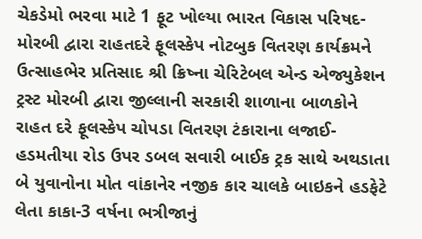ચેકડેમો ભરવા માટે 1 ફૂટ ખોલ્યા ભારત વિકાસ પરિષદ-મોરબી દ્વારા રાહતદરે ફૂલસ્કેપ નોટબુક વિતરણ કાર્યક્રમને ઉત્સાહભેર પ્રતિસાદ શ્રી ક્રિષ્ના ચેરિટેબલ એન્ડ એજ્યુકેશન ટ્રસ્ટ મોરબી દ્વારા જીલ્લાની સરકારી શાળાના બાળકોને રાહત દરે ફૂલસ્કેપ ચોપડા વિતરણ ટંકારાના લજાઈ-હડમતીયા રોડ ઉપર ડબલ સવારી બાઈક ટ્રક સાથે અથડાતા બે યુવાનોના મોત વાંકાનેર નજીક કાર ચાલકે બાઇકને હડફેટે લેતા કાકા-3 વર્ષના ભત્રીજાનું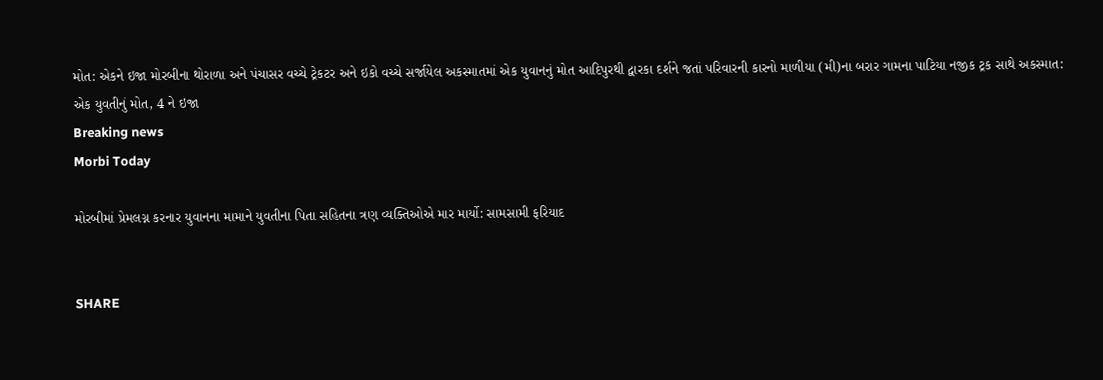મોત: એકને ઇજા મોરબીના થોરાળા અને પંચાસર વચ્ચે ટ્રેકટર અને ઇકો વચ્ચે સર્જાયેલ અકસ્માતમાં એક યુવાનનું મોત આદિપુરથી દ્વારકા દર્શને જતાં પરિવારની કારનો માળીયા (મી)ના બરાર ગામના પાટિયા નજીક ટ્રક સાથે અકસ્માત: એક યુવતીનું મોત, 4 ને ઇજા
Breaking news
Morbi Today

મોરબીમાં પ્રેમલગ્ન કરનાર યુવાનના મામાને યુવતીના પિતા સહિતના ત્રણ વ્યક્તિઓએ માર માર્યો: સામસામી ફરિયાદ


SHARE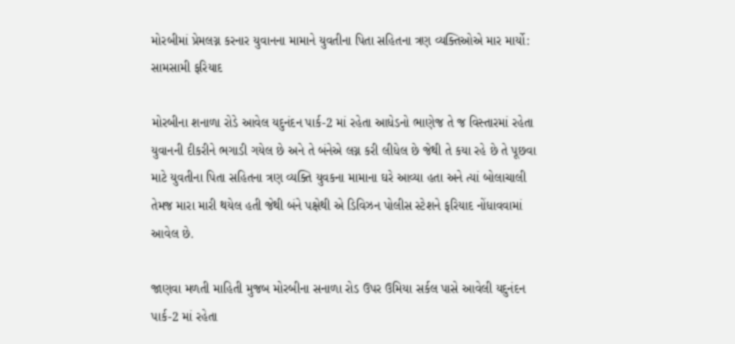મોરબીમાં પ્રેમલગ્ન કરનાર યુવાનના મામાને યુવતીના પિતા સહિતના ત્રણ વ્યક્તિઓએ માર માર્યો: સામસામી ફરિયાદ

મોરબીના શનાળા રોડે આવેલ યદુનંદન પાર્ક-2 માં રહેતા આધેડનો ભાણેજ તે જ વિસ્તારમાં રહેતા યુવાનની દીકરીને ભગાડી ગયેલ છે અને તે બંનેએ લગ્ન કરી લીધેલ છે જેથી તે કયા રહે છે તે પૂછવા માટે યુવતીના પિતા સહિતના ત્રણ વ્યક્તિ યુવકના મામાના ઘરે આવ્યા હતા અને ત્યાં બોલાચાલી તેમજ મારા મારી થયેલ હતી જેથી બંને પક્ષેથી એ ડિવિઝન પોલીસ સ્ટેશને ફરિયાદ નોંધાવવામાં આવેલ છે.

જાણવા મળતી માહિતી મુજબ મોરબીના સનાળા રોડ ઉપર ઉમિયા સર્કલ પાસે આવેલી યદુનંદન પાર્ક-2 માં રહેતા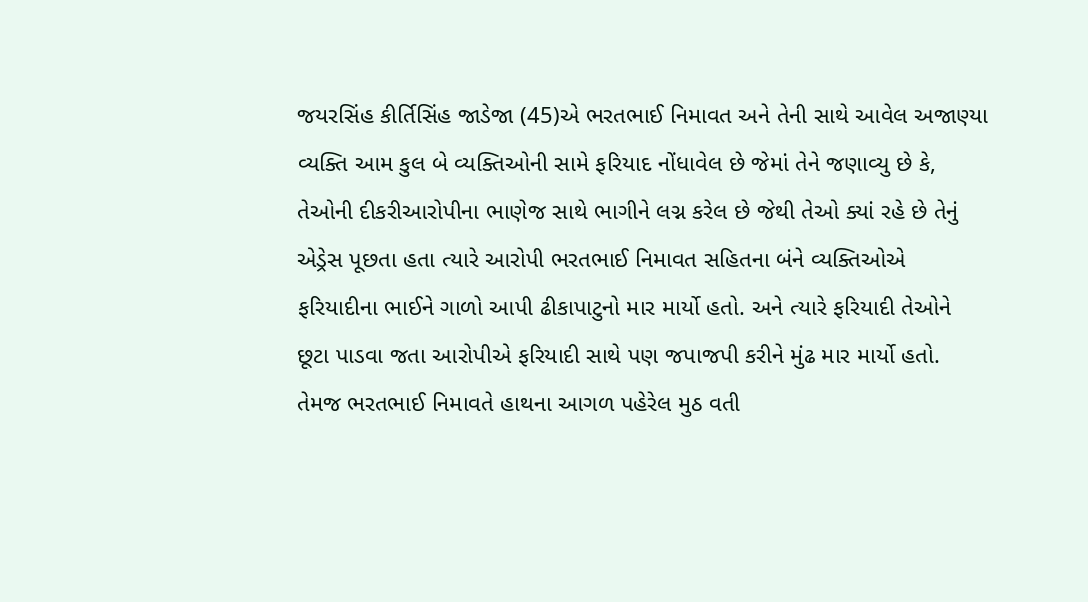જયરસિંહ કીર્તિસિંહ જાડેજા (45)એ ભરતભાઈ નિમાવત અને તેની સાથે આવેલ અજાણ્યા વ્યક્તિ આમ કુલ બે વ્યક્તિઓની સામે ફરિયાદ નોંધાવેલ છે જેમાં તેને જણાવ્યુ છે કે, તેઓની દીકરીઆરોપીના ભાણેજ સાથે ભાગીને લગ્ન કરેલ છે જેથી તેઓ ક્યાં રહે છે તેનું એડ્રેસ પૂછતા હતા ત્યારે આરોપી ભરતભાઈ નિમાવત સહિતના બંને વ્યક્તિઓએ ફરિયાદીના ભાઈને ગાળો આપી ઢીકાપાટુનો માર માર્યો હતો. અને ત્યારે ફરિયાદી તેઓને છૂટા પાડવા જતા આરોપીએ ફરિયાદી સાથે પણ જપાજપી કરીને મુંઢ માર માર્યો હતો. તેમજ ભરતભાઈ નિમાવતે હાથના આગળ પહેરેલ મુઠ વતી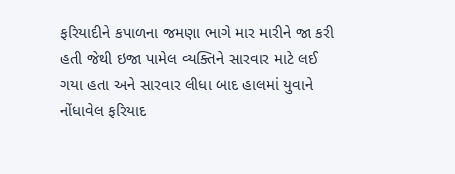ફરિયાદીને કપાળના જમણા ભાગે માર મારીને જા કરી હતી જેથી ઇજા પામેલ વ્યક્તિને સારવાર માટે લઈ ગયા હતા અને સારવાર લીધા બાદ હાલમાં યુવાને નોંધાવેલ ફરિયાદ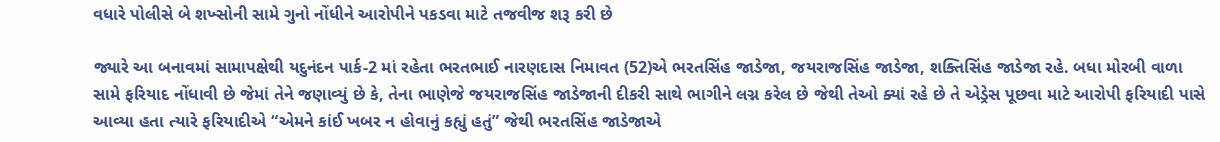વધારે પોલીસે બે શખ્સોની સામે ગુનો નોંધીને આરોપીને પકડવા માટે તજવીજ શરૂ કરી છે

જ્યારે આ બનાવમાં સામાપક્ષેથી યદુનંદન પાર્ક-2 માં રહેતા ભરતભાઈ નારણદાસ નિમાવત (52)એ ભરતસિંહ જાડેજા, જયરાજસિંહ જાડેજા, શક્તિસિંહ જાડેજા રહે. બધા મોરબી વાળા સામે ફરિયાદ નોંધાવી છે જેમાં તેને જણાવ્યું છે કે, તેના ભાણેજે જયરાજસિંહ જાડેજાની દીકરી સાથે ભાગીને લગ્ન કરેલ છે જેથી તેઓ ક્યાં રહે છે તે એડ્રેસ પૂછવા માટે આરોપી ફરિયાદી પાસે આવ્યા હતા ત્યારે ફરિયાદીએ “એમને કાંઈ ખબર ન હોવાનું કહ્યું હતું” જેથી ભરતસિંહ જાડેજાએ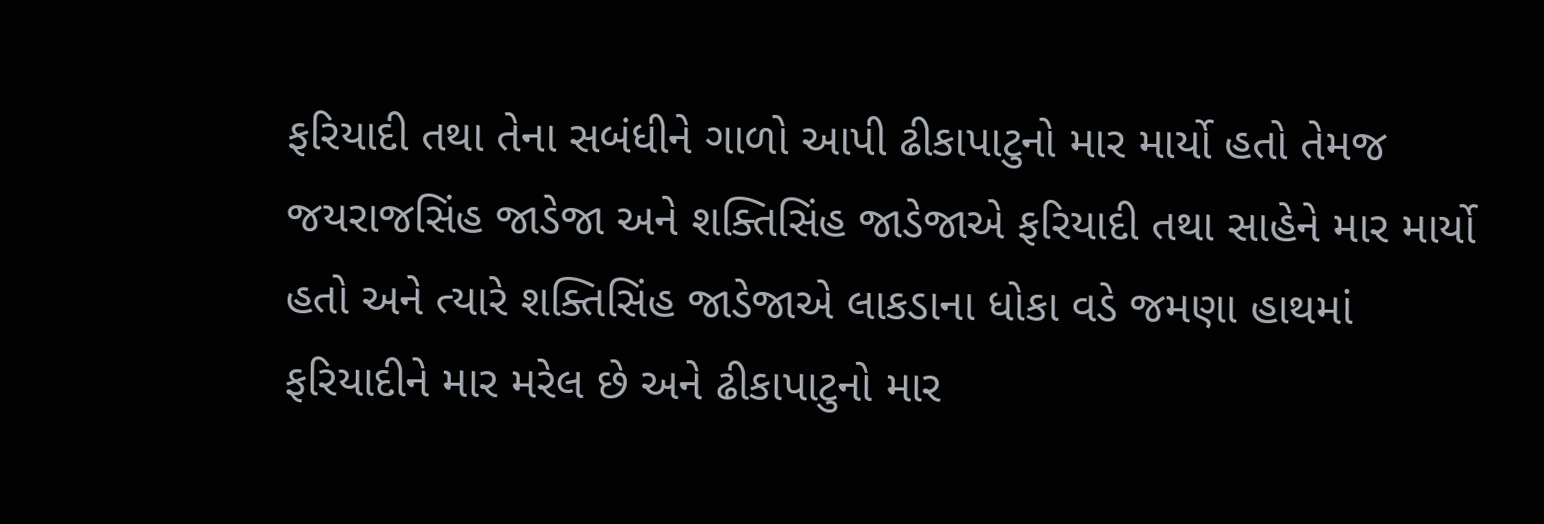ફરિયાદી તથા તેના સબંધીને ગાળો આપી ઢીકાપાટુનો માર માર્યો હતો તેમજ જયરાજસિંહ જાડેજા અને શક્તિસિંહ જાડેજાએ ફરિયાદી તથા સાહેને માર માર્યો હતો અને ત્યારે શક્તિસિંહ જાડેજાએ લાકડાના ધોકા વડે જમણા હાથમાં ફરિયાદીને માર મરેલ છે અને ઢીકાપાટુનો માર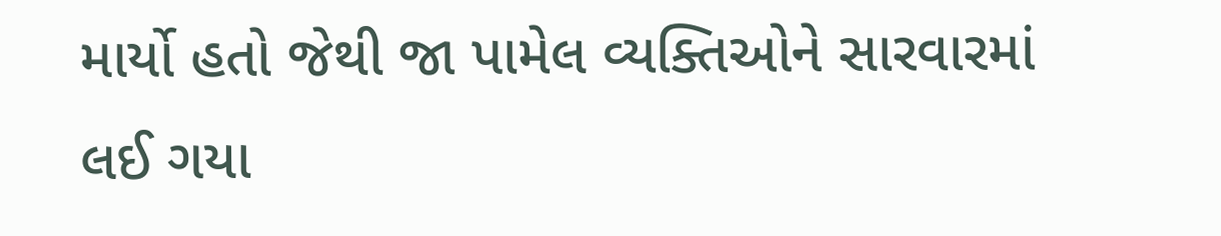માર્યો હતો જેથી જા પામેલ વ્યક્તિઓને સારવારમાં લઈ ગયા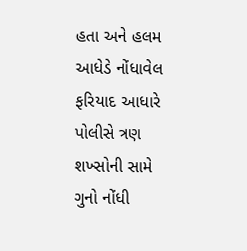હતા અને હલમ આધેડે નોંધાવેલ ફરિયાદ આધારે પોલીસે ત્રણ શખ્સોની સામે ગુનો નોંધી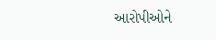આરોપીઓને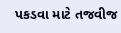પકડવા માટે તજવીજ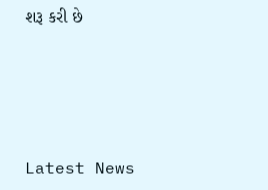શરૂ કરી છે






Latest News